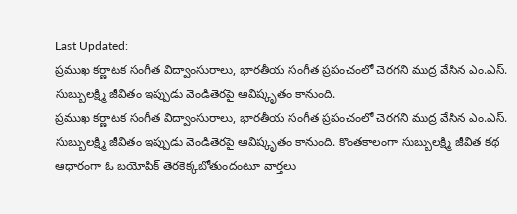Last Updated:
ప్రముఖ కర్ణాటక సంగీత విద్వాంసురాలు, భారతీయ సంగీత ప్రపంచంలో చెరగని ముద్ర వేసిన ఎం.ఎస్. సుబ్బులక్ష్మి జీవితం ఇప్పుడు వెండితెరపై ఆవిష్కృతం కానుంది.
ప్రముఖ కర్ణాటక సంగీత విద్వాంసురాలు, భారతీయ సంగీత ప్రపంచంలో చెరగని ముద్ర వేసిన ఎం.ఎస్. సుబ్బులక్ష్మి జీవితం ఇప్పుడు వెండితెరపై ఆవిష్కృతం కానుంది. కొంతకాలంగా సుబ్బులక్ష్మి జీవిత కథ ఆధారంగా ఓ బయోపిక్ తెరకెక్కబోతుందంటూ వార్తలు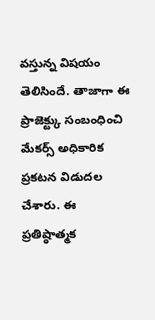వస్తున్న విషయం తెలిసిందే. తాజాగా ఈ ప్రాజెక్ట్కు సంబంధించి మేకర్స్ అధికారిక ప్రకటన విడుదల చేశారు. ఈ ప్రతిష్ఠాత్మక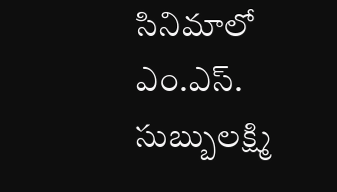సినిమాలో ఎం.ఎస్. సుబ్బులక్ష్మి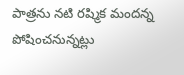పాత్రను నటి రష్మిక మందన్న పోషించనున్నట్లు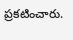ప్రకటించారు.